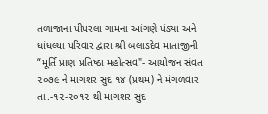તળાજાના પીપરલા ગામના આંગણે પંડ્યા અને ધાંધલ્યા પરિવાર દ્વારા શ્રી બલાડદેવ માતાજીની “મૂર્તિ પ્રાણ પ્રતિષ્ઠા મહોત્સવ"- આયોજન સંવત ૨૦૭૯ ને માગશર સુદ ૧૪ (પ્રથમ) ને મંગળવાર તા.-૧૨-૨૦૧૨ થી માગશર સુદ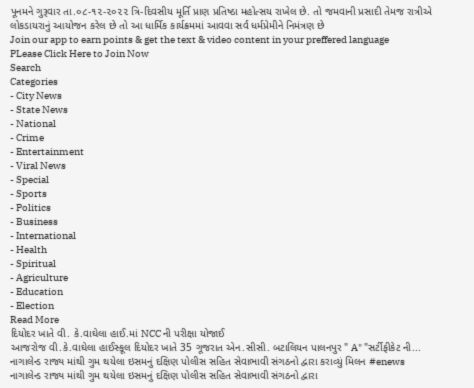પૂનમને ગુરૂવાર તા.૦૮-૧૨-૨૦૨૨ ત્રિ-દિવસીય મૂર્તિ પ્રાણ પ્રતિષ્ઠા મહોત્સય રાખેલ છે. તો જમવાની પ્રસાદી તેમજ રાત્રીએ લોકડાયરાનું આયોજન કરેલ છે તો આ ધાર્મિક કાર્યક્રમમાં આવવા સર્વ ધર્મપ્રેમીને નિમંત્રણ છે
Join our app to earn points & get the text & video content in your preffered language
PLease Click Here to Join Now
Search
Categories
- City News
- State News
- National
- Crime
- Entertainment
- Viral News
- Special
- Sports
- Politics
- Business
- International
- Health
- Spiritual
- Agriculture
- Education
- Election
Read More
દિયોદર ખાતે વી. કે.વાઘેલા હાઈ.માં NCC ની પરીક્ષા યોજાઈ
આજરોજ વી.કે.વાઘેલા હાઈસ્કૂલ દિયોદર ખાતે 35 ગૂજરાત એન.સીસી. બટાલિયન પાલનપુર " A" "સર્ટીફીકેટ ની...
નાગાલેન્ડ રાજ્ય માંથી ગુમ થયેલા ઇસમનું દક્ષિણ પોલીસ સહિત સેવાભાવી સંગઠનો દ્વારા કરાવ્યું મિલન #enews
નાગાલેન્ડ રાજ્ય માંથી ગુમ થયેલા ઇસમનું દક્ષિણ પોલીસ સહિત સેવાભાવી સંગઠનો દ્વારા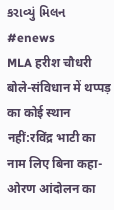કરાવ્યું મિલન #enews
MLA हरीश चौधरी बोले-संविधान में थप्पड़ का कोई स्थान नहीं:रविंद्र भाटी का नाम लिए बिना कहा- ओरण आंदोलन का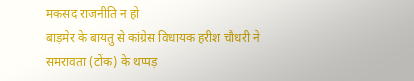मकसद राजनीति न हो
बाड़मेर के बायतु से कांग्रेस विधायक हरीश चौधरी ने समरावता (टोंक) के थप्पड़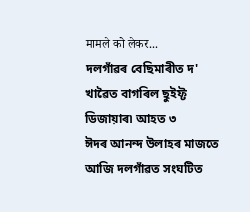मामले को लेकर...
দলগাঁৱৰ বেছিমাৰীত দ' খাৱৈত বাগৰিল ছুইফ্ট ডিজায়াৰ৷ আহত ৩
ঈদৰ আনন্দ উলাহৰ মাজতে আজি দলগাঁৱত সংঘটিত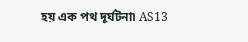হয় এক পথ দূৰ্ঘটনা৷ AS13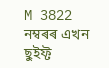M 3822 নম্বৰৰ এখন ছুইফ্ট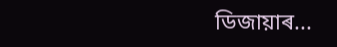ডিজায়াৰ...